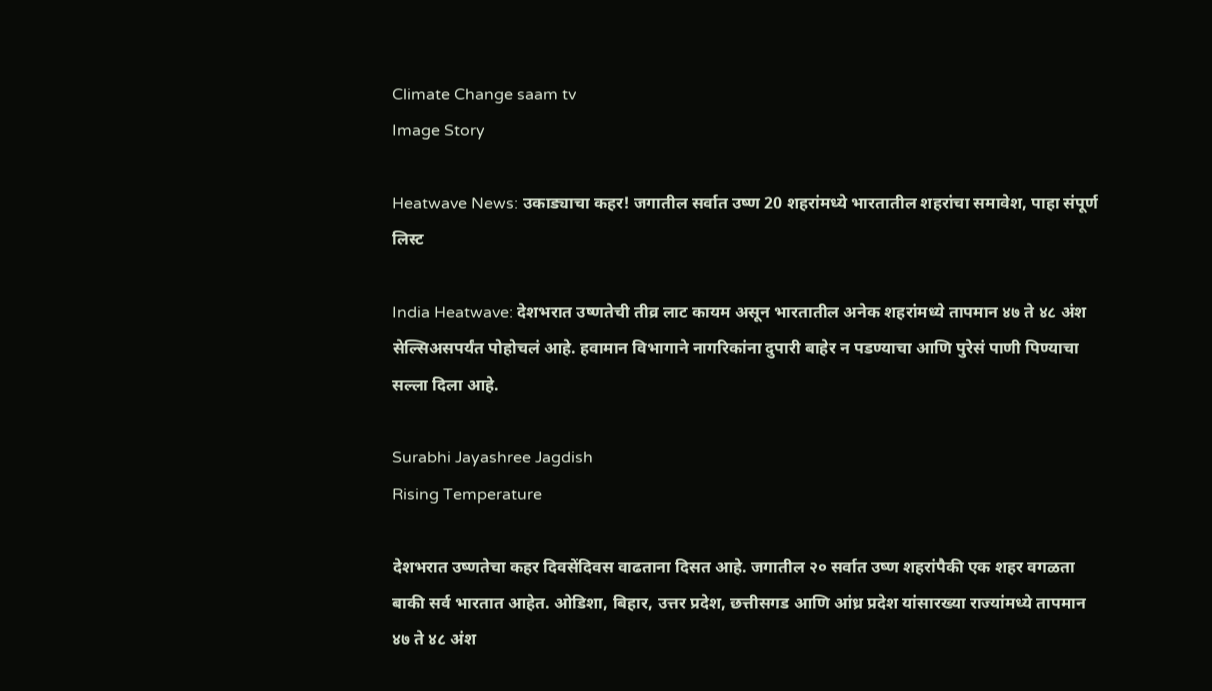Climate Change saam tv
Image Story

Heatwave News: उकाड्याचा कहर! जगातील सर्वात उष्ण 20 शहरांमध्ये भारतातील शहरांचा समावेश, पाहा संपूर्ण लिस्ट

India Heatwave: देशभरात उष्णतेची तीव्र लाट कायम असून भारतातील अनेक शहरांमध्ये तापमान ४७ ते ४८ अंश सेल्सिअसपर्यंत पोहोचलं आहे. हवामान विभागाने नागरिकांना दुपारी बाहेर न पडण्याचा आणि पुरेसं पाणी पिण्याचा सल्ला दिला आहे.

Surabhi Jayashree Jagdish
Rising Temperature

देशभरात उष्णतेचा कहर दिवसेंदिवस वाढताना दिसत आहे. जगातील २० सर्वात उष्ण शहरांपैकी एक शहर वगळता बाकी सर्व भारतात आहेत. ओडिशा, बिहार, उत्तर प्रदेश, छत्तीसगड आणि आंध्र प्रदेश यांसारख्या राज्यांमध्ये तापमान ४७ ते ४८ अंश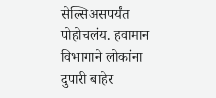सेल्सिअसपर्यंत पोहोचलंय. हवामान विभागाने लोकांना दुपारी बाहेर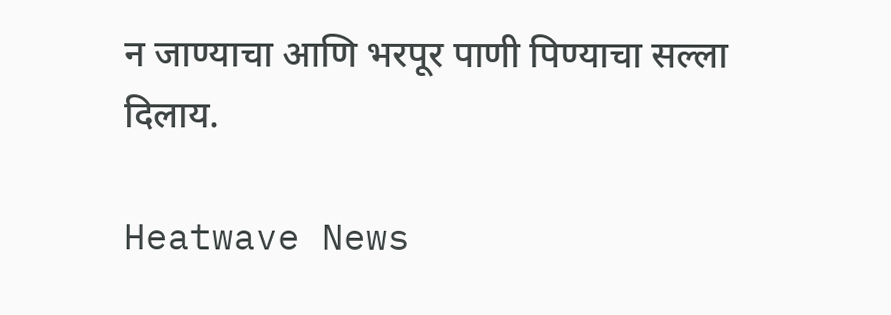न जाण्याचा आणि भरपूर पाणी पिण्याचा सल्ला दिलाय.

Heatwave News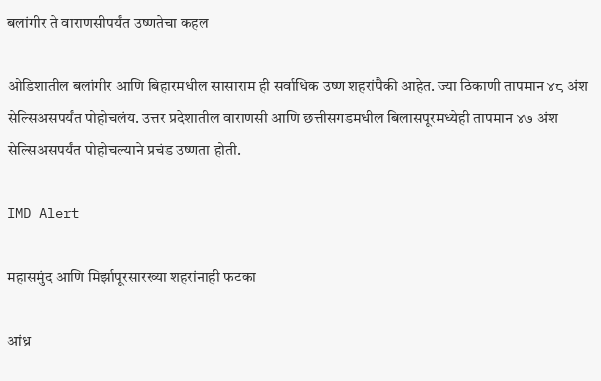बलांगीर ते वाराणसीपर्यंत उष्णतेचा कहल

ओडिशातील बलांगीर आणि बिहारमधील सासाराम ही सर्वाधिक उष्ण शहरांपैकी आहेत. ज्या ठिकाणी तापमान ४८ अंश सेल्सिअसपर्यंत पोहोचलंय. उत्तर प्रदेशातील वाराणसी आणि छत्तीसगडमधील बिलासपूरमध्येही तापमान ४७ अंश सेल्सिअसपर्यंत पोहोचल्याने प्रचंड उष्णता होती.

IMD Alert

महासमुंद आणि मिर्झापूरसारख्या शहरांनाही फटका

आंध्र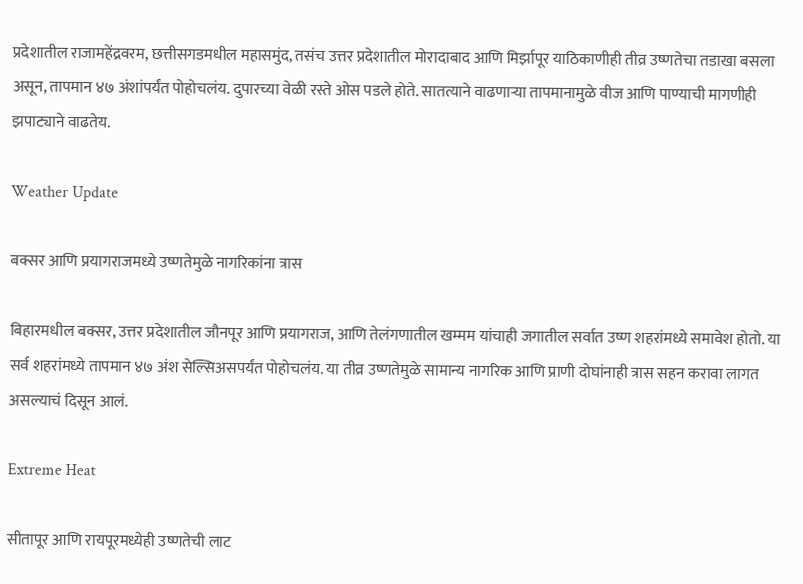प्रदेशातील राजामहेंद्रवरम, छत्तीसगडमधील महासमुंद, तसंच उत्तर प्रदेशातील मोरादाबाद आणि मिर्झापूर याठिकाणीही तीव्र उष्णतेचा तडाखा बसला असून, तापमान ४७ अंशांपर्यंत पोहोचलंय. दुपारच्या वेळी रस्ते ओस पडले होते. सातत्याने वाढणाऱ्या तापमानामुळे वीज आणि पाण्याची मागणीही झपाट्याने वाढतेय.

Weather Update

बक्सर आणि प्रयागराजमध्ये उष्णतेमुळे नागरिकांना त्रास

बिहारमधील बक्सर, उत्तर प्रदेशातील जौनपूर आणि प्रयागराज, आणि तेलंगणातील खम्मम यांचाही जगातील सर्वात उष्ण शहरांमध्ये समावेश होतो. या सर्व शहरांमध्ये तापमान ४७ अंश सेल्सिअसपर्यंत पोहोचलंय. या तीव्र उष्णतेमुळे सामान्य नागरिक आणि प्राणी दोघांनाही त्रास सहन करावा लागत असल्याचं दिसून आलं.

Extreme Heat

सीतापूर आणि रायपूरमध्येही उष्णतेची लाट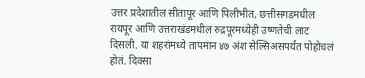उत्तर प्रदेशातील सीतापूर आणि पिलीभीत, छत्तीसगडमधील रायपूर आणि उत्तराखंडमधील रुद्रपूरमध्येही उष्णतेची लाट दिसली. या शहरांमध्ये तापमान ४७ अंश सेल्सिअसपर्यंत पोहोचलं होतं. दिवसा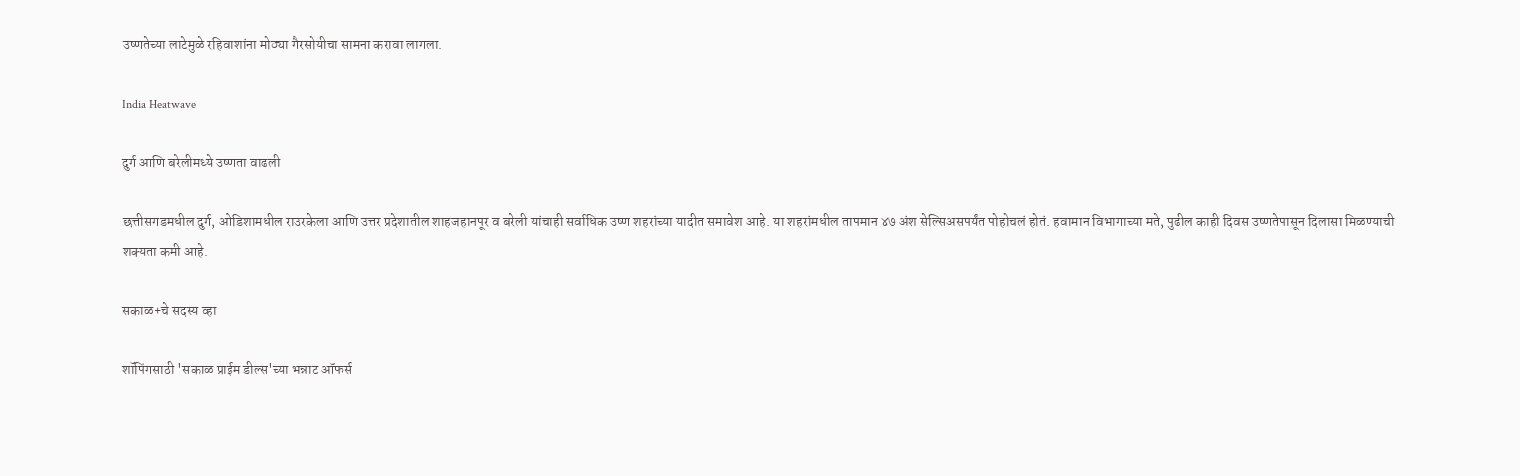उष्णतेच्या लाटेमुळे रहिवाशांना मोठ्या गैरसोयीचा सामना करावा लागला.

India Heatwave

दुर्ग आणि बरेलीमध्ये उष्णता वाढली

छत्तीसगडमधील दुर्ग, ओडिशामधील राउरकेला आणि उत्तर प्रदेशातील शाहजहानपूर व बरेली यांचाही सर्वाधिक उष्ण शहरांच्या यादीत समावेश आहे. या शहरांमधील तापमान ४७ अंश सेल्सिअसपर्यंत पोहोचलं होतं. हवामान विभागाच्या मते, पुढील काही दिवस उष्णतेपासून दिलासा मिळण्याची शक्यता कमी आहे.

सकाळ+चे सदस्य व्हा

शॉपिंगसाठी 'सकाळ प्राईम डील्स'च्या भन्नाट ऑफर्स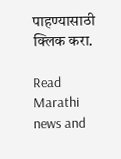पाहण्यासाठी क्लिक करा.

Read Marathi news and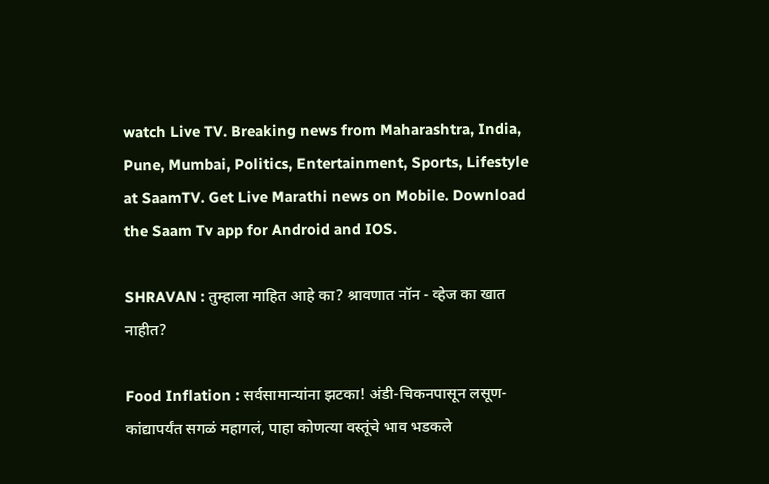watch Live TV. Breaking news from Maharashtra, India, Pune, Mumbai, Politics, Entertainment, Sports, Lifestyle at SaamTV. Get Live Marathi news on Mobile. Download the Saam Tv app for Android and IOS.

SHRAVAN : तुम्हाला माहित आहे का? श्रावणात नॉन - व्हेज का खात नाहीत?

Food Inflation : सर्वसामान्यांना झटका! अंडी-चिकनपासून लसूण-कांद्यापर्यंत सगळं महागलं, पाहा कोणत्या वस्तूंचे भाव भडकले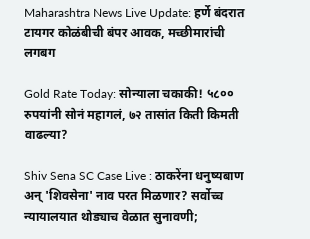Maharashtra News Live Update: हर्णे बंदरात टायगर कोळंबीची बंपर आवक, मच्छीमारांची लगबग

Gold Rate Today: सोन्याला चकाकी! ५८०० रुपयांनी सोनं महागलं, ७२ तासांत किती किमती वाढल्या?

Shiv Sena SC Case Live : ठाकरेंना धनुष्यबाण अन् 'शिवसेना' नाव परत मिळणार? सर्वोच्च न्यायालयात थोड्याच वेळात सुनावणी;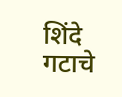शिंदे गटाचे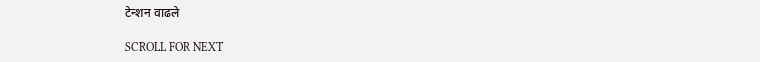टेन्शन वाढले

SCROLL FOR NEXT